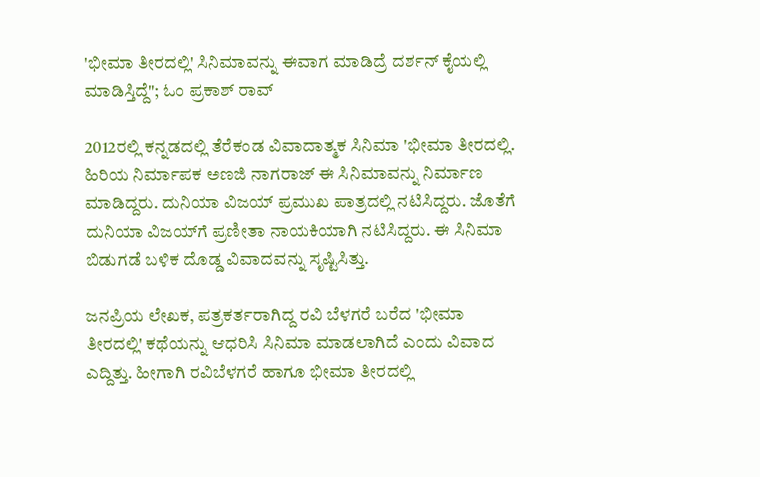'ಭೀಮಾ ತೀರದಲ್ಲಿ' ಸಿನಿಮಾವನ್ನು ಈವಾಗ ಮಾಡಿದ್ರೆ ದರ್ಶನ್ ಕೈಯಲ್ಲಿ ಮಾಡಿಸ್ತಿದ್ದೆ"; ಓಂ ಪ್ರಕಾಶ್ ರಾವ್

2012ರಲ್ಲಿ ಕನ್ನಡದಲ್ಲಿ ತೆರೆಕಂಡ ವಿವಾದಾತ್ಮಕ ಸಿನಿಮಾ 'ಭೀಮಾ ತೀರದಲ್ಲಿ. ಹಿರಿಯ ನಿರ್ಮಾಪಕ ಅಣಜಿ ನಾಗರಾಜ್ ಈ ಸಿನಿಮಾವನ್ನು ನಿರ್ಮಾಣ ಮಾಡಿದ್ದರು. ದುನಿಯಾ ವಿಜಯ್ ಪ್ರಮುಖ ಪಾತ್ರದಲ್ಲಿ ನಟಿಸಿದ್ದರು. ಜೊತೆಗೆ ದುನಿಯಾ ವಿಜಯ್‌ಗೆ ಪ್ರಣೀತಾ ನಾಯಕಿಯಾಗಿ ನಟಿಸಿದ್ದರು. ಈ ಸಿನಿಮಾ ಬಿಡುಗಡೆ ಬಳಿಕ ದೊಡ್ಡ ವಿವಾದವನ್ನು ಸೃಷ್ಟಿಸಿತ್ತು.

ಜನಪ್ರಿಯ ಲೇಖಕ, ಪತ್ರಕರ್ತರಾಗಿದ್ದ ರವಿ ಬೆಳಗರೆ ಬರೆದ 'ಭೀಮಾ ತೀರದಲ್ಲಿ' ಕಥೆಯನ್ನು ಆಧರಿಸಿ ಸಿನಿಮಾ ಮಾಡಲಾಗಿದೆ ಎಂದು ವಿವಾದ ಎದ್ದಿತ್ತು. ಹೀಗಾಗಿ ರವಿಬೆಳಗರೆ ಹಾಗೂ ಭೀಮಾ ತೀರದಲ್ಲಿ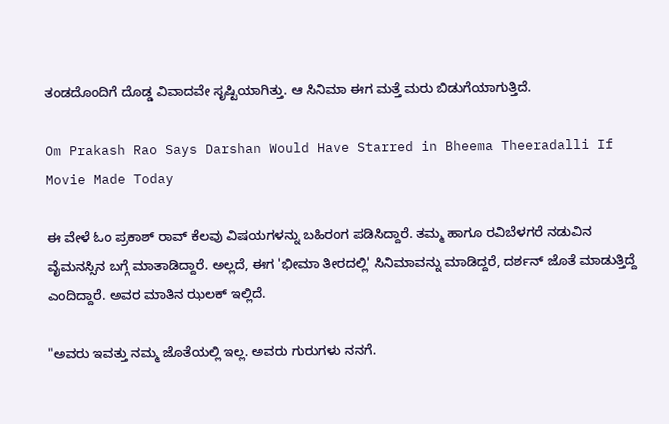ತಂಡದೊಂದಿಗೆ ದೊಡ್ಡ ವಿವಾದವೇ ಸೃಷ್ಟಿಯಾಗಿತ್ತು. ಆ ಸಿನಿಮಾ ಈಗ ಮತ್ತೆ ಮರು ಬಿಡುಗೆಯಾಗುತ್ತಿದೆ.

Om Prakash Rao Says Darshan Would Have Starred in Bheema Theeradalli If Movie Made Today

ಈ ವೇಳೆ ಓಂ ಪ್ರಕಾಶ್ ರಾವ್ ಕೆಲವು ವಿಷಯಗಳನ್ನು ಬಹಿರಂಗ ಪಡಿಸಿದ್ದಾರೆ. ತಮ್ಮ ಹಾಗೂ ರವಿಬೆಳಗರೆ ನಡುವಿನ ವೈಮನಸ್ಸಿನ ಬಗ್ಗೆ ಮಾತಾಡಿದ್ದಾರೆ. ಅಲ್ಲದೆ, ಈಗ 'ಭೀಮಾ ತೀರದಲ್ಲಿ' ಸಿನಿಮಾವನ್ನು ಮಾಡಿದ್ದರೆ, ದರ್ಶನ್ ಜೊತೆ ಮಾಡುತ್ತಿದ್ದೆ ಎಂದಿದ್ದಾರೆ. ಅವರ ಮಾತಿನ ಝಲಕ್ ಇಲ್ಲಿದೆ.

"ಅವರು ಇವತ್ತು ನಮ್ಮ ಜೊತೆಯಲ್ಲಿ ಇಲ್ಲ. ಅವರು ಗುರುಗಳು ನನಗೆ.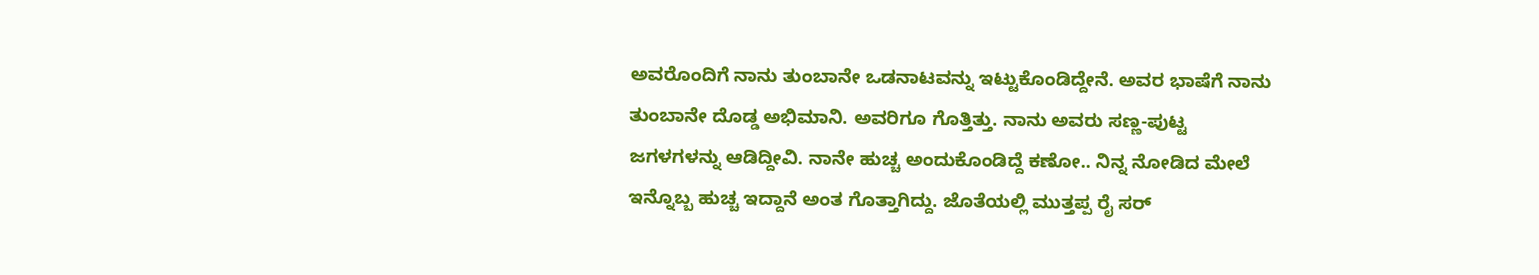ಅವರೊಂದಿಗೆ ನಾನು ತುಂಬಾನೇ ಒಡನಾಟವನ್ನು ಇಟ್ಟುಕೊಂಡಿದ್ದೇನೆ. ಅವರ ಭಾಷೆಗೆ ನಾನು ತುಂಬಾನೇ ದೊಡ್ಡ ಅಭಿಮಾನಿ. ಅವರಿಗೂ ಗೊತ್ತಿತ್ತು. ನಾನು ಅವರು ಸಣ್ಣ-ಪುಟ್ಟ ಜಗಳಗಳನ್ನು ಆಡಿದ್ದೀವಿ. ನಾನೇ ಹುಚ್ಚ ಅಂದುಕೊಂಡಿದ್ದೆ ಕಣೋ.. ನಿನ್ನ ನೋಡಿದ ಮೇಲೆ ಇನ್ನೊಬ್ಬ ಹುಚ್ಚ ಇದ್ದಾನೆ ಅಂತ ಗೊತ್ತಾಗಿದ್ದು. ಜೊತೆಯಲ್ಲಿ ಮುತ್ತಪ್ಪ ರೈ ಸರ್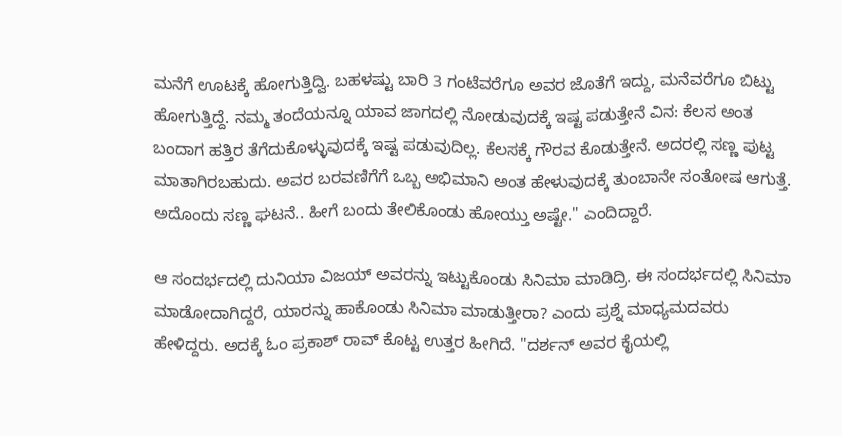ಮನೆಗೆ ಊಟಕ್ಕೆ ಹೋಗುತ್ತಿದ್ವಿ. ಬಹಳಷ್ಟು ಬಾರಿ 3 ಗಂಟೆವರೆಗೂ ಅವರ ಜೊತೆಗೆ ಇದ್ದು, ಮನೆವರೆಗೂ ಬಿಟ್ಟು ಹೋಗುತ್ತಿದ್ದೆ. ನಮ್ಮ ತಂದೆಯನ್ನೂ ಯಾವ ಜಾಗದಲ್ಲಿ ನೋಡುವುದಕ್ಕೆ ಇಷ್ಟ ಪಡುತ್ತೇನೆ ವಿನ: ಕೆಲಸ ಅಂತ ಬಂದಾಗ ಹತ್ತಿರ ತೆಗೆದುಕೊಳ್ಳುವುದಕ್ಕೆ ಇಷ್ಟ ಪಡುವುದಿಲ್ಲ. ಕೆಲಸಕ್ಕೆ ಗೌರವ ಕೊಡುತ್ತೇನೆ. ಅದರಲ್ಲಿ ಸಣ್ಣ ಪುಟ್ಟ ಮಾತಾಗಿರಬಹುದು. ಅವರ ಬರವಣಿಗೆಗೆ ಒಬ್ಬ ಅಭಿಮಾನಿ ಅಂತ ಹೇಳುವುದಕ್ಕೆ ತುಂಬಾನೇ ಸಂತೋಷ ಆಗುತ್ತೆ. ಅದೊಂದು ಸಣ್ಣ ಘಟನೆ.. ಹೀಗೆ ಬಂದು ತೇಲಿಕೊಂಡು ಹೋಯ್ತು ಅಷ್ಟೇ." ಎಂದಿದ್ದಾರೆ.

ಆ ಸಂದರ್ಭದಲ್ಲಿ ದುನಿಯಾ ವಿಜಯ್ ಅವರನ್ನು ಇಟ್ಟುಕೊಂಡು ಸಿನಿಮಾ ಮಾಡಿದ್ರಿ. ಈ ಸಂದರ್ಭದಲ್ಲಿ ಸಿನಿಮಾ ಮಾಡೋದಾಗಿದ್ದರೆ, ಯಾರನ್ನು ಹಾಕೊಂಡು ಸಿನಿಮಾ ಮಾಡುತ್ತೀರಾ? ಎಂದು ಪ್ರಶ್ನೆ ಮಾಧ್ಯಮದವರು ಹೇಳಿದ್ದರು. ಅದಕ್ಕೆ ಓಂ ಪ್ರಕಾಶ್ ರಾವ್ ಕೊಟ್ಟ ಉತ್ತರ ಹೀಗಿದೆ. "ದರ್ಶನ್ ಅವರ ಕೈಯಲ್ಲಿ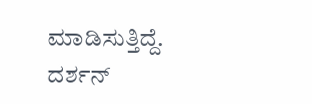ಮಾಡಿಸುತ್ತಿದ್ದೆ. ದರ್ಶನ್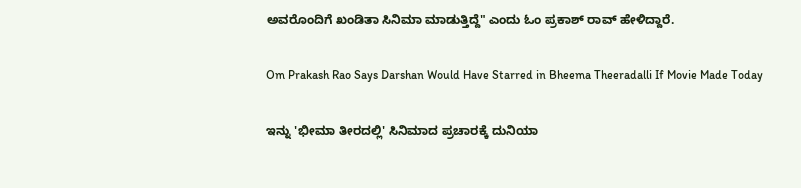ಅವರೊಂದಿಗೆ ಖಂಡಿತಾ ಸಿನಿಮಾ ಮಾಡುತ್ತಿದ್ದೆ" ಎಂದು ಓಂ ಪ್ರಕಾಶ್ ರಾವ್ ಹೇಳಿದ್ದಾರೆ.

Om Prakash Rao Says Darshan Would Have Starred in Bheema Theeradalli If Movie Made Today

ಇನ್ನು 'ಭೀಮಾ ತೀರದಲ್ಲಿ' ಸಿನಿಮಾದ ಪ್ರಚಾರಕ್ಕೆ ದುನಿಯಾ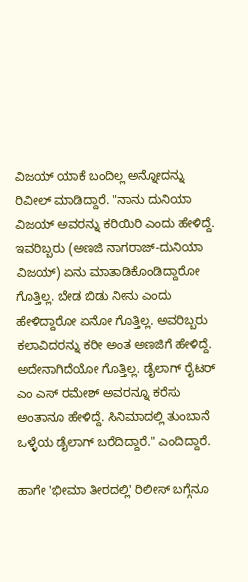ವಿಜಯ್ ಯಾಕೆ ಬಂದಿಲ್ಲ ಅನ್ನೋದನ್ನು ರಿವೀಲ್ ಮಾಡಿದ್ದಾರೆ. "ನಾನು ದುನಿಯಾ ವಿಜಯ್ ಅವರನ್ನು ಕರಿಯಿರಿ ಎಂದು ಹೇಳಿದ್ದೆ. ಇವರಿಬ್ಬರು (ಅಣಜಿ ನಾಗರಾಜ್-ದುನಿಯಾ ವಿಜಯ್) ಏನು ಮಾತಾಡಿಕೊಂಡಿದ್ದಾರೋ ಗೊತ್ತಿಲ್ಲ. ಬೇಡ ಬಿಡು ನೀನು ಎಂದು ಹೇಳಿದ್ದಾರೋ ಏನೋ ಗೊತ್ತಿಲ್ಲ. ಅವರಿಬ್ಬರು ಕಲಾವಿದರನ್ನು ಕರೀ ಅಂತ ಅಣಜಿಗೆ ಹೇಳಿದ್ದೆ. ಅದೇನಾಗಿದೆಯೋ ಗೊತ್ತಿಲ್ಲ. ಡೈಲಾಗ್ ರೈಟರ್ ಎಂ ಎಸ್ ರಮೇಶ್ ಅವರನ್ನೂ ಕರೆಸು ಅಂತಾನೂ ಹೇಳಿದ್ದೆ. ಸಿನಿಮಾದಲ್ಲಿ ತುಂಬಾನೆ ಒಳ್ಳೆಯ ಡೈಲಾಗ್ ಬರೆದಿದ್ದಾರೆ." ಎಂದಿದ್ದಾರೆ.

ಹಾಗೇ 'ಭೀಮಾ ತೀರದಲ್ಲಿ' ರಿಲೀಸ್ ಬಗ್ಗೆನೂ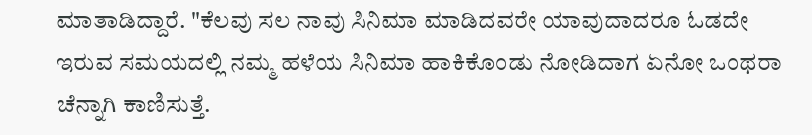ಮಾತಾಡಿದ್ದಾರೆ. "ಕೆಲವು ಸಲ ನಾವು ಸಿನಿಮಾ ಮಾಡಿದವರೇ ಯಾವುದಾದರೂ ಓಡದೇ ಇರುವ ಸಮಯದಲ್ಲಿ ನಮ್ಮ ಹಳೆಯ ಸಿನಿಮಾ ಹಾಕಿಕೊಂಡು ನೋಡಿದಾಗ ಏನೋ ಒಂಥರಾ ಚೆನ್ನಾಗಿ ಕಾಣಿಸುತ್ತೆ.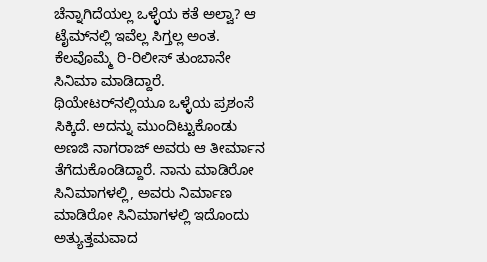ಚೆನ್ನಾಗಿದೆಯಲ್ಲ ಒಳ್ಳೆಯ ಕತೆ ಅಲ್ವಾ? ಆ ಟೈಮ್‌ನಲ್ಲಿ ಇವೆಲ್ಲ ಸಿಗ್ತಲ್ಲ ಅಂತ. ಕೆಲವೊಮ್ಮೆ ರಿ-ರಿಲೀಸ್ ತುಂಬಾನೇ ಸಿನಿಮಾ ಮಾಡಿದ್ದಾರೆ. ಥಿಯೇಟರ್‌ನಲ್ಲಿಯೂ ಒಳ್ಳೆಯ ಪ್ರಶಂಸೆ ಸಿಕ್ಕಿದೆ. ಅದನ್ನು ಮುಂದಿಟ್ಟುಕೊಂಡು ಅಣಜಿ ನಾಗರಾಜ್ ಅವರು ಆ ತೀರ್ಮಾನ ತೆಗೆದುಕೊಂಡಿದ್ದಾರೆ. ನಾನು ಮಾಡಿರೋ ಸಿನಿಮಾಗಳಲ್ಲಿ, ಅವರು ನಿರ್ಮಾಣ ಮಾಡಿರೋ ಸಿನಿಮಾಗಳಲ್ಲಿ ಇದೊಂದು ಅತ್ಯುತ್ತಮವಾದ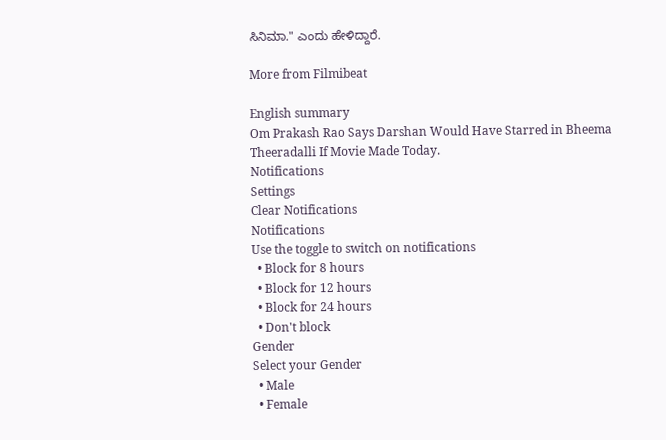ಸಿನಿಮಾ." ಎಂದು ಹೇಳಿದ್ದಾರೆ.

More from Filmibeat

English summary
Om Prakash Rao Says Darshan Would Have Starred in Bheema Theeradalli If Movie Made Today.
Notifications
Settings
Clear Notifications
Notifications
Use the toggle to switch on notifications
  • Block for 8 hours
  • Block for 12 hours
  • Block for 24 hours
  • Don't block
Gender
Select your Gender
  • Male
  • Female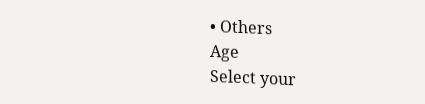• Others
Age
Select your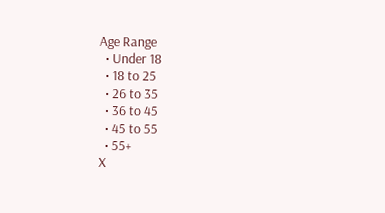Age Range
  • Under 18
  • 18 to 25
  • 26 to 35
  • 36 to 45
  • 45 to 55
  • 55+
X